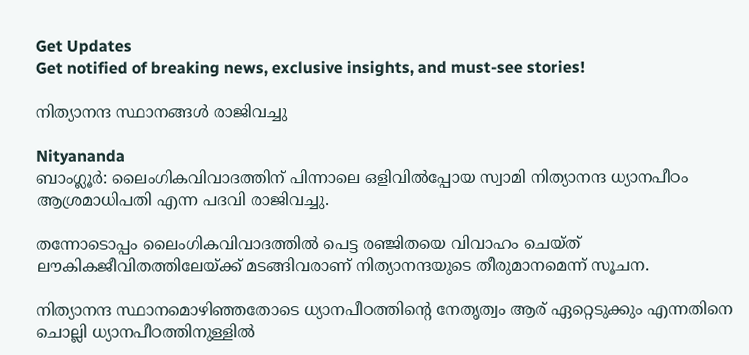Get Updates
Get notified of breaking news, exclusive insights, and must-see stories!

നിത്യാനന്ദ സ്ഥാനങ്ങള്‍ രാജിവച്ചു

Nityananda
ബാംഗ്ലൂര്‍: ലൈംഗികവിവാദത്തിന് പിന്നാലെ ഒളിവില്‍പ്പോയ സ്വാമി നിത്യാനന്ദ ധ്യാനപീഠം ആശ്രമാധിപതി എന്ന പദവി രാജിവച്ചു.

തന്നോടൊപ്പം ലൈംഗികവിവാദത്തില്‍ പെട്ട രഞ്ജിതയെ വിവാഹം ചെയ്ത് ലൗകികജീവിതത്തിലേയ്ക്ക് മടങ്ങിവരാണ് നിത്യാനന്ദയുടെ തീരുമാനമെന്ന് സൂചന.

നിത്യാനന്ദ സ്ഥാനമൊഴിഞ്ഞതോടെ ധ്യാനപീഠത്തിന്റെ നേതൃത്വം ആര് ഏറ്റെടുക്കും എന്നതിനെ ചൊല്ലി ധ്യാനപീഠത്തിനുള്ളില്‍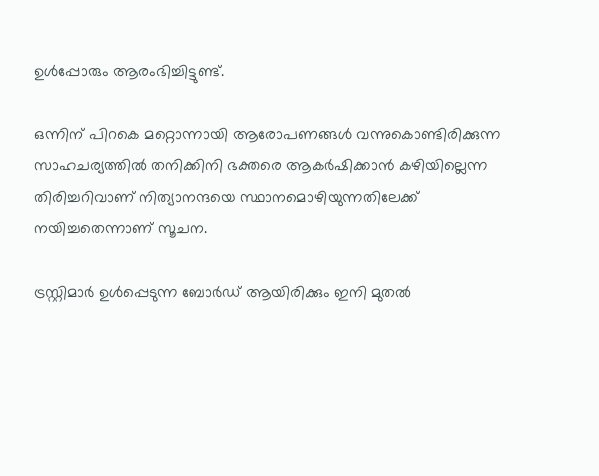ഉള്‍പ്പോരും ആരംഭിച്ചിട്ടുണ്ട്.

ഒന്നിന് പിറകെ മറ്റൊന്നായി ആരോപണങ്ങള്‍ വന്നുകൊണ്ടിരിക്കുന്ന സാഹചര്യത്തില്‍ തനിക്കിനി ഭക്തരെ ആകര്‍ഷിക്കാന്‍ കഴിയില്ലെന്ന തിരിച്ചറിവാണ് നിത്യാനന്ദയെ സ്ഥാനമൊഴിയുന്നതിലേക്ക് നയിച്ചതെന്നാണ് സൂചന.

ട്രസ്റ്റിമാര്‍ ഉള്‍പ്പെടുന്ന ബോര്‍ഡ് ആയിരിക്കും ഇനി മുതല്‍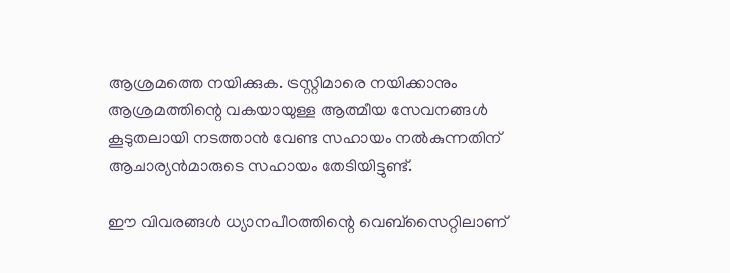ആശ്രമത്തെ നയിക്കുക. ട്രസ്റ്റിമാരെ നയിക്കാനും ആശ്രമത്തിന്റെ വകയായുള്ള ആത്മീയ സേവനങ്ങള്‍ കൂടുതലായി നടത്താന്‍ വേണ്ട സഹായം നല്‍കുന്നതിന് ആചാര്യന്‍മാരുടെ സഹായം തേടിയിട്ടുണ്ട്.

ഈ വിവരങ്ങള്‍ ധ്യാനപീഠത്തിന്റെ വെബ്‌സൈറ്റിലാണ്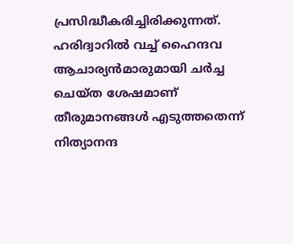പ്രസിദ്ധീകരിച്ചിരിക്കുന്നത്. ഹരിദ്വാറില്‍ വച്ച് ഹൈന്ദവ ആചാര്യന്‍മാരുമായി ചര്‍ച്ച ചെയ്ത ശേഷമാണ് തീരുമാനങ്ങള്‍ എടുത്തതെന്ന് നിത്യാനന്ദ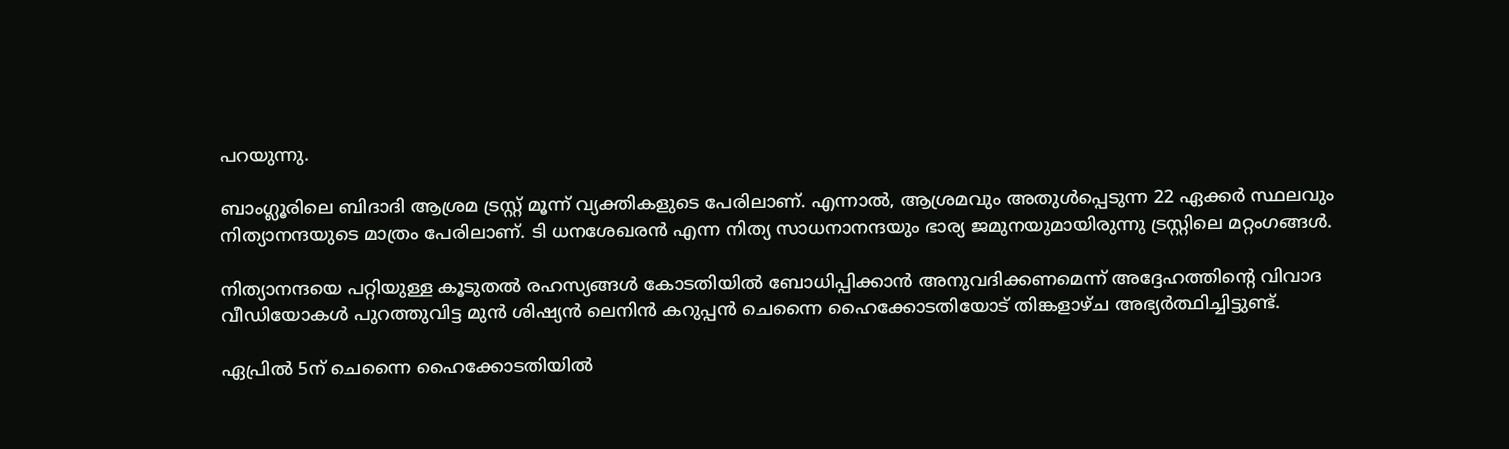പറയുന്നു.

ബാംഗ്ലൂരിലെ ബിദാദി ആശ്രമ ട്രസ്റ്റ് മൂന്ന് വ്യക്തികളുടെ പേരിലാണ്. എന്നാല്‍, ആശ്രമവും അതുള്‍പ്പെടുന്ന 22 ഏക്കര്‍ സ്ഥലവും നിത്യാനന്ദയുടെ മാത്രം പേരിലാണ്. ടി ധനശേഖരന്‍ എന്ന നിത്യ സാധനാനന്ദയും ഭാര്യ ജമുനയുമായിരുന്നു ട്രസ്റ്റിലെ മറ്റംഗങ്ങള്‍.

നിത്യാനന്ദയെ പറ്റിയുള്ള കൂടുതല്‍ രഹസ്യങ്ങള്‍ കോടതിയില്‍ ബോധിപ്പിക്കാന്‍ അനുവദിക്കണമെന്ന് അദ്ദേഹത്തിന്റെ വിവാദ വീഡിയോകള്‍ പുറത്തുവിട്ട മുന്‍ ശിഷ്യന്‍ ലെനിന്‍ കറുപ്പന്‍ ചെന്നൈ ഹൈക്കോടതിയോട് തിങ്കളാഴ്ച അഭ്യര്‍ത്ഥിച്ചിട്ടുണ്ട്.

ഏപ്രില്‍ 5ന് ചെന്നൈ ഹൈക്കോടതിയില്‍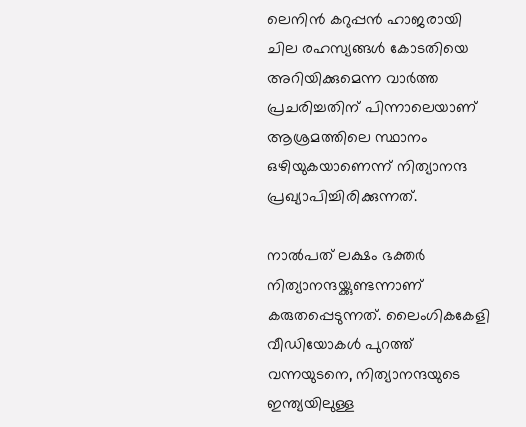ലെനിന്‍ കറുപ്പന്‍ ഹാജരായി ചില രഹസ്യങ്ങള്‍ കോടതിയെ അറിയിക്കുമെന്ന വാര്‍ത്ത പ്രചരിച്ചതിന് പിന്നാലെയാണ് ആശ്രമത്തിലെ സ്ഥാനം ഒഴിയുകയാണെന്ന് നിത്യാനന്ദ പ്രഖ്യാപിച്ചിരിക്കുന്നത്.

നാല്‍പത് ലക്ഷം ഭക്തര്‍ നിത്യാനന്ദയ്ക്കുണ്ടന്നാണ് കരുതപ്പെടുന്നത്. ലൈംഗികകേളി വീഡിയോകള്‍ പുറത്ത് വന്നയുടനെ, നിത്യാനന്ദയുടെ ഇന്ത്യയിലുള്ള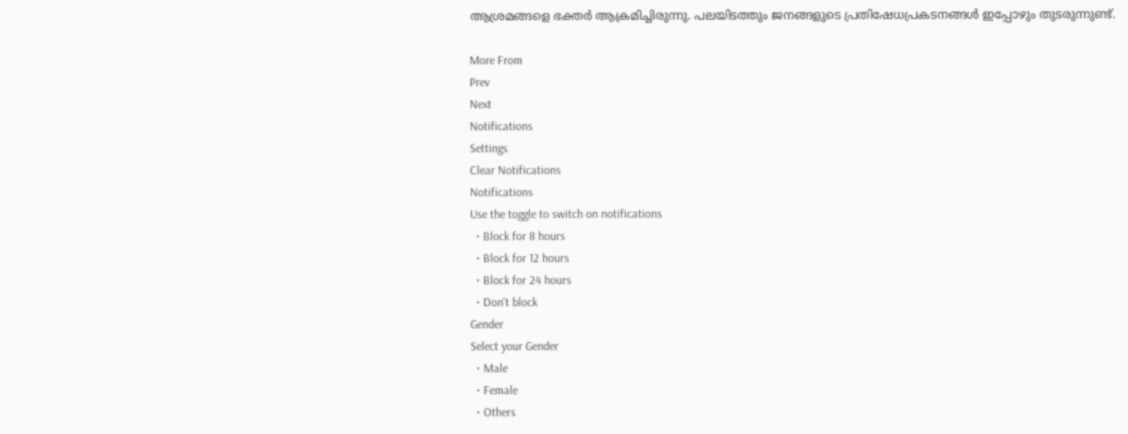ആശ്രമങ്ങളെ ഭക്തര്‍ ആക്രമിച്ചിരുന്നു. പലയിടത്തും ജനങ്ങളുടെ പ്രതിഷേധപ്രകടനങ്ങള്‍ ഇപ്പോഴും തുടരുന്നുണ്ട്.

More From
Prev
Next
Notifications
Settings
Clear Notifications
Notifications
Use the toggle to switch on notifications
  • Block for 8 hours
  • Block for 12 hours
  • Block for 24 hours
  • Don't block
Gender
Select your Gender
  • Male
  • Female
  • Others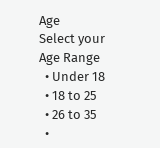Age
Select your Age Range
  • Under 18
  • 18 to 25
  • 26 to 35
  •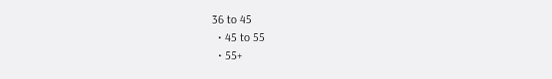36 to 45
  • 45 to 55
  • 55+